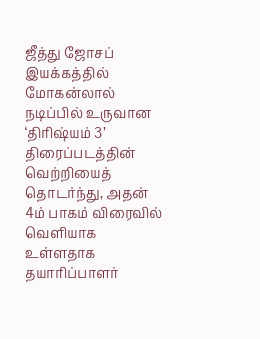ஜீத்து ஜோசப் இயக்கத்தில் மோகன்லால் நடிப்பில் உருவான ‘திரிஷ்யம் 3’ திரைப்படத்தின் வெற்றியைத் தொடர்ந்து, அதன் 4ம் பாகம் விரைவில் வெளியாக உள்ளதாக தயாரிப்பாளர்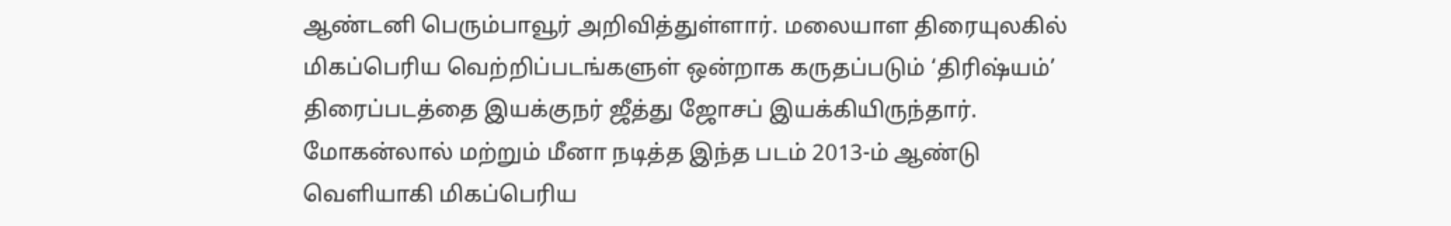ஆண்டனி பெரும்பாவூர் அறிவித்துள்ளார். மலையாள திரையுலகில் மிகப்பெரிய வெற்றிப்படங்களுள் ஒன்றாக கருதப்படும் ‘திரிஷ்யம்’ திரைப்படத்தை இயக்குநர் ஜீத்து ஜோசப் இயக்கியிருந்தார். மோகன்லால் மற்றும் மீனா நடித்த இந்த படம் 2013-ம் ஆண்டு வெளியாகி மிகப்பெரிய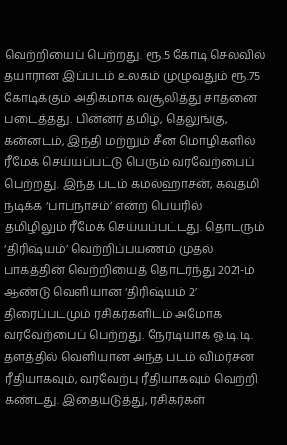வெற்றியைப் பெற்றது. ரூ.5 கோடி செலவில் தயாரான இப்படம் உலகம் முழுவதும் ரூ.75 கோடிக்கும் அதிகமாக வசூலித்து சாதனை படைத்தது. பின்னர் தமிழ், தெலுங்கு, கன்னடம், இந்தி மற்றும் சீன மொழிகளில் ரீமேக் செய்யப்பட்டு பெரும் வரவேற்பைப் பெற்றது. இந்த படம் கமல்ஹாசன், கவுதமி நடிக்க ‘பாபநாசம்’ என்ற பெயரில் தமிழிலும் ரீமேக் செய்யப்பட்டது. தொடரும் ‘திரிஷ்யம்’ வெற்றிப்பயணம் முதல் பாகத்தின் வெற்றியைத் தொடர்ந்து 2021-ம் ஆண்டு வெளியான ‘திரிஷ்யம் 2’ திரைப்படமும் ரசிகர்களிடம் அமோக வரவேற்பைப் பெற்றது. நேரடியாக ஓ.டி.டி. தளத்தில் வெளியான அந்த படம் விமர்சன ரீதியாகவும், வரவேற்பு ரீதியாகவும் வெற்றி கண்டது. இதையடுத்து, ரசிகர்கள்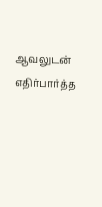ஆவலுடன் எதிர்பார்த்த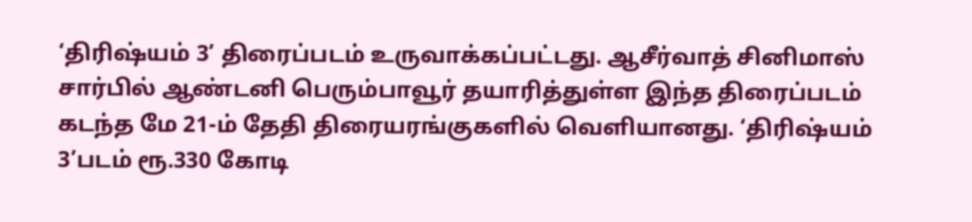‘திரிஷ்யம் 3’ திரைப்படம் உருவாக்கப்பட்டது. ஆசீர்வாத் சினிமாஸ் சார்பில் ஆண்டனி பெரும்பாவூர் தயாரித்துள்ள இந்த திரைப்படம் கடந்த மே 21-ம் தேதி திரையரங்குகளில் வெளியானது. ‘திரிஷ்யம் 3’படம் ரூ.330 கோடி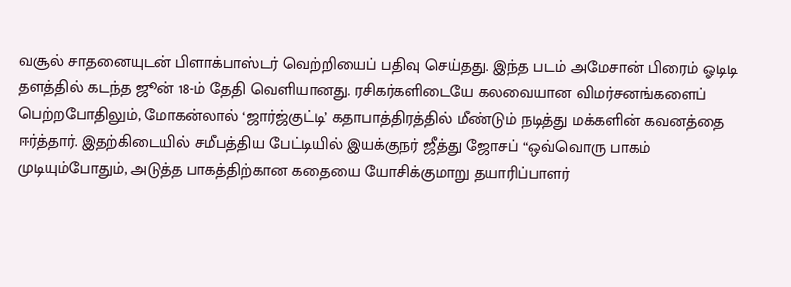வசூல் சாதனையுடன் பிளாக்பாஸ்டர் வெற்றியைப் பதிவு செய்தது. இந்த படம் அமேசான் பிரைம் ஓடிடி தளத்தில் கடந்த ஜூன் 18-ம் தேதி வெளியானது. ரசிகர்களிடையே கலவையான விமர்சனங்களைப் பெற்றபோதிலும், மோகன்லால் ‘ஜார்ஜ்குட்டி’ கதாபாத்திரத்தில் மீண்டும் நடித்து மக்களின் கவனத்தை ஈர்த்தார். இதற்கிடையில் சமீபத்திய பேட்டியில் இயக்குநர் ஜீத்து ஜோசப் “ஒவ்வொரு பாகம் முடியும்போதும், அடுத்த பாகத்திற்கான கதையை யோசிக்குமாறு தயாரிப்பாளர்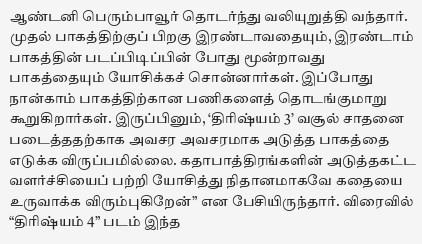ஆண்டனி பெரும்பாவூர் தொடர்ந்து வலியுறுத்தி வந்தார். முதல் பாகத்திற்குப் பிறகு இரண்டாவதையும், இரண்டாம் பாகத்தின் படப்பிடிப்பின் போது மூன்றாவது பாகத்தையும் யோசிக்கச் சொன்னார்கள். இப்போது நான்காம் பாகத்திற்கான பணிகளைத் தொடங்குமாறு கூறுகிறார்கள். இருப்பினும், ‘திரிஷ்யம் 3’ வசூல் சாதனை படைத்ததற்காக அவசர அவசரமாக அடுத்த பாகத்தை எடுக்க விருப்பமில்லை. கதாபாத்திரங்களின் அடுத்தகட்ட வளர்ச்சியைப் பற்றி யோசித்து நிதானமாகவே கதையை உருவாக்க விரும்புகிறேன்” என பேசியிருந்தார். விரைவில் “திரிஷ்யம் 4” படம் இந்த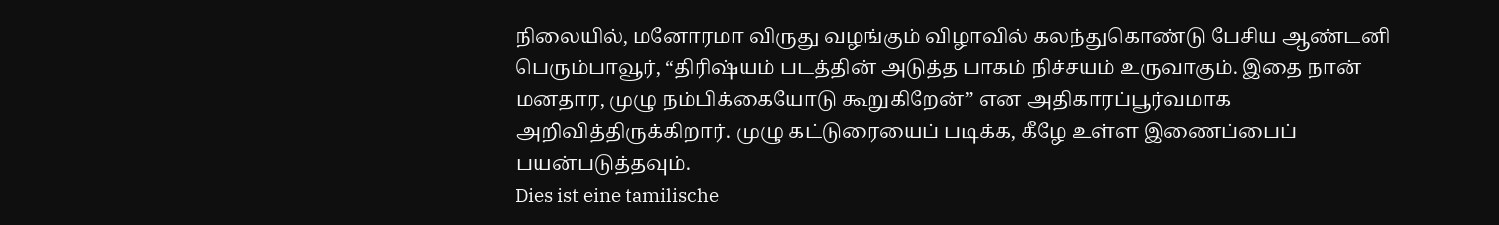நிலையில், மனோரமா விருது வழங்கும் விழாவில் கலந்துகொண்டு பேசிய ஆண்டனி பெரும்பாவூர், “திரிஷ்யம் படத்தின் அடுத்த பாகம் நிச்சயம் உருவாகும். இதை நான் மனதார, முழு நம்பிக்கையோடு கூறுகிறேன்” என அதிகாரப்பூர்வமாக அறிவித்திருக்கிறார். முழு கட்டுரையைப் படிக்க, கீழே உள்ள இணைப்பைப் பயன்படுத்தவும்.
Dies ist eine tamilische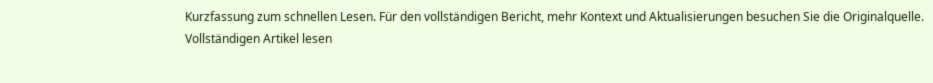Kurzfassung zum schnellen Lesen. Für den vollständigen Bericht, mehr Kontext und Aktualisierungen besuchen Sie die Originalquelle.
Vollständigen Artikel lesen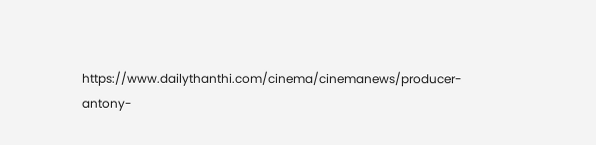https://www.dailythanthi.com/cinema/cinemanews/producer-antony-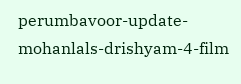perumbavoor-update-mohanlals-drishyam-4-film